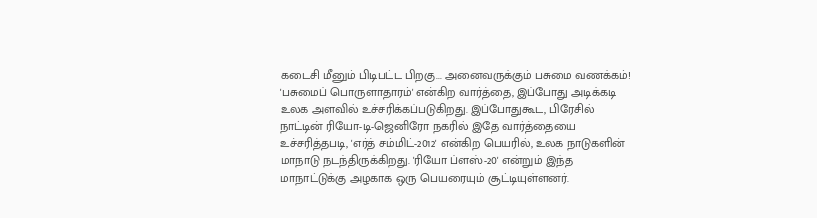கடைசி மீனும் பிடிபட்ட பிறகு... அனைவருக்கும் பசுமை வணக்கம்! 'பசுமைப் பொருளாதாரம்' என்கிற வார்த்தை, இப்போது அடிக்கடி உலக அளவில் உச்சரிக்கப்படுகிறது. இப்போதுகூட, பிரேசில் நாட்டின் ரியோ-டி-ஜெனிரோ நகரில் இதே வார்த்தையை உச்சரித்தபடி, 'எர்த் சம்மிட்-2012' என்கிற பெயரில், உலக நாடுகளின் மாநாடு நடந்திருக்கிறது. 'ரியோ ப்ளஸ்-20' என்றும் இந்த மாநாட்டுக்கு அழகாக ஒரு பெயரையும் சூட்டியுள்ளனர்.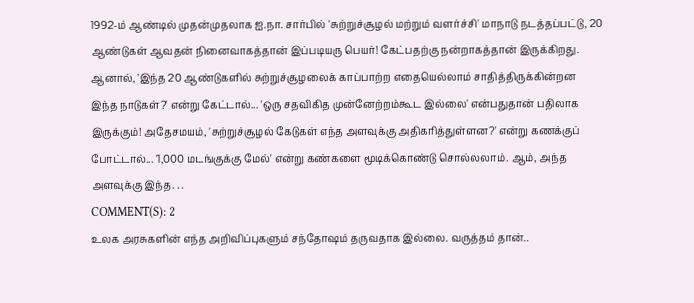1992-ம் ஆண்டில் முதன்முதலாக ஐ.நா. சார்பில் 'சுற்றுச்சூழல் மற்றும் வளர்ச்சி' மாநாடு நடத்தப்பட்டு, 20 ஆண்டுகள் ஆவதன் நினைவாகத்தான் இப்படியரு பெயர்! கேட்பதற்கு நன்றாகத்தான் இருக்கிறது. ஆனால், 'இந்த 20 ஆண்டுகளில் சுற்றுச்சூழலைக் காப்பாற்ற எதையெல்லாம் சாதித்திருக்கின்றன இந்த நாடுகள்?' என்று கேட்டால்... 'ஒரு சதவிகித முன்னேற்றம்கூட இல்லை' என்பதுதான் பதிலாக இருக்கும்! அதேசமயம், 'சுற்றுச்சூழல் கேடுகள் எந்த அளவுக்கு அதிகரித்துள்ளன?' என்று கணக்குப் போட்டால்... '1,000 மடங்குக்கு மேல்' என்று கண்களை மூடிக்கொண்டு சொல்லலாம். ஆம், அந்த அளவுக்கு இந்த. . .
COMMENT(S): 2
உலக அரசுகளின் எந்த அறிவிப்புகளும் சந்தோஷம் தருவதாக இல்லை. வருத்தம் தான்..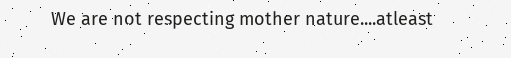We are not respecting mother nature....atleast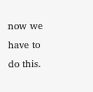now we have to do this.